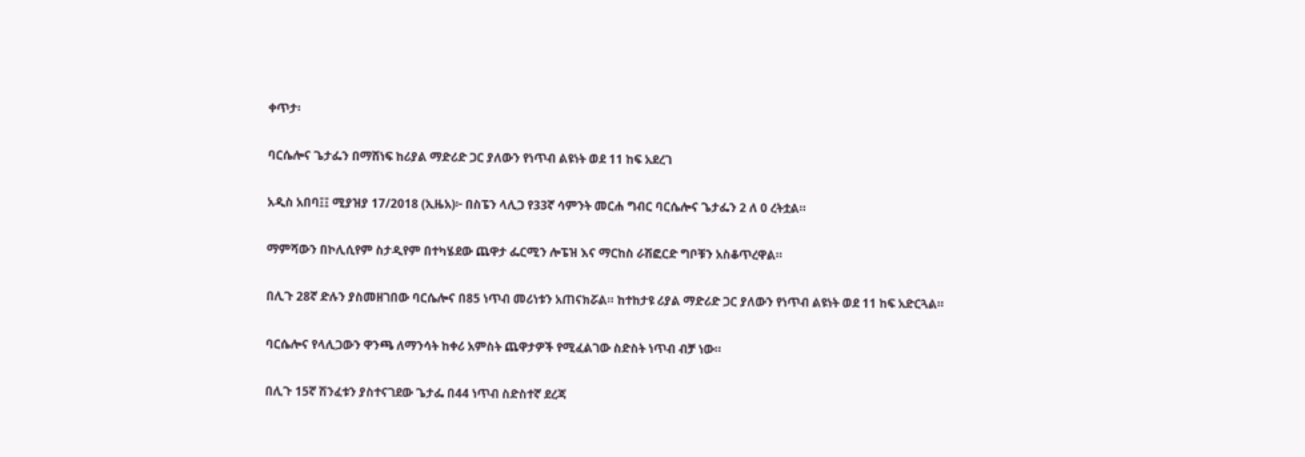ቀጥታ፡

ባርሴሎና ጌታፌን በማሸነፍ ከሪያል ማድሪድ ጋር ያለውን የነጥብ ልዩነት ወደ 11 ከፍ አደረገ

አዲስ አበባ፤፤ ሚያዝያ 17/2018 (ኢዜአ)፦ በስፔን ላሊጋ የ33ኛ ሳምንት መርሐ ግብር ባርሴሎና ጌታፌን 2 ለ 0 ረትቷል።

ማምሻውን በኮሊሲየም ስታዲየም በተካሄደው ጨዋታ ፌርሚን ሎፔዝ እና ማርከስ ራሽፎርድ ግቦቹን አስቆጥረዋል።

በሊጉ 28ኛ ድሉን ያስመዘገበው ባርሴሎና በ85 ነጥብ መሪነቱን አጠናክሯል። ከተከታዩ ሪያል ማድሪድ ጋር ያለውን የነጥብ ልዩነት ወደ 11 ከፍ አድርጓል።

ባርሴሎና የላሊጋውን ዋንጫ ለማንሳት ከቀሪ አምስት ጨዋታዎች የሚፈልገው ስድስት ነጥብ ብቻ ነው።

በሊጉ 15ኛ ሽንፈቱን ያስተናገደው ጌታፌ በ44 ነጥብ ስድስተኛ ደረጃ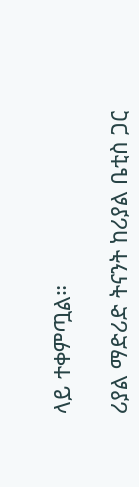ላይ ተቀምጧል።

ሪያል ማድሪድ ትናንት ከሪያል ቤቲስ ጋር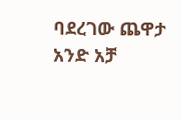ባደረገው ጨዋታ አንድ አቻ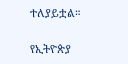ተለያይቷል።

የኢትዮጵያ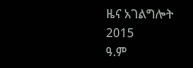ዜና አገልግሎት
2015
ዓ.ም